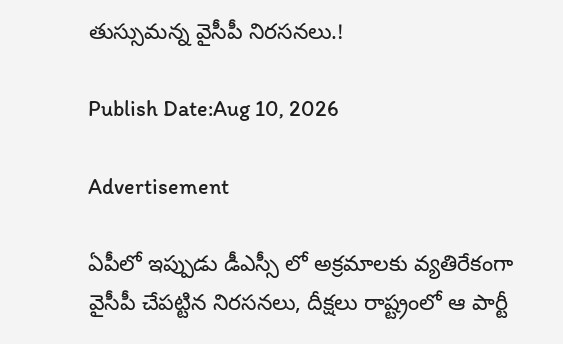తుస్సుమన్న వైసీపీ నిరసనలు.!

Publish Date:Aug 10, 2026

Advertisement

ఏపీలో ఇప్పుడు డీఎస్సీ లో అక్రమాలకు వ్యతిరేకంగా  వైసీపీ చేపట్టిన నిరసనలు, దీక్షలు రాష్ట్రంలో ఆ పార్టీ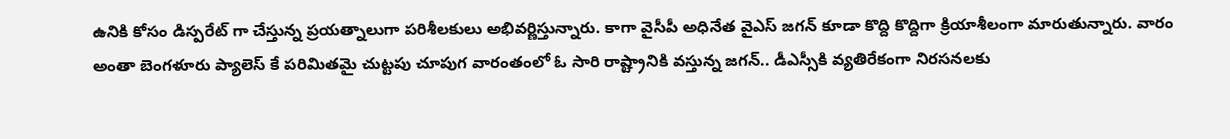ఉనికి కోసం డిస్పరేట్ గా చేస్తున్న ప్రయత్నాలుగా పరిశీలకులు అభివర్ణిస్తున్నారు. కాగా వైసీపీ అధినేత వైఎస్ జగన్ కూడా కొద్ది కొద్దిగా క్రియాశీలంగా మారుతున్నారు. వారం అంతా బెంగళూరు ప్యాలెస్ కే పరిమితమై చుట్టపు చూపుగ వారంతంలో ఓ సారి రాష్ట్రానికి వస్తున్న జగన్.. డీఎస్సీకి వ్యతిరేకంగా నిరసనలకు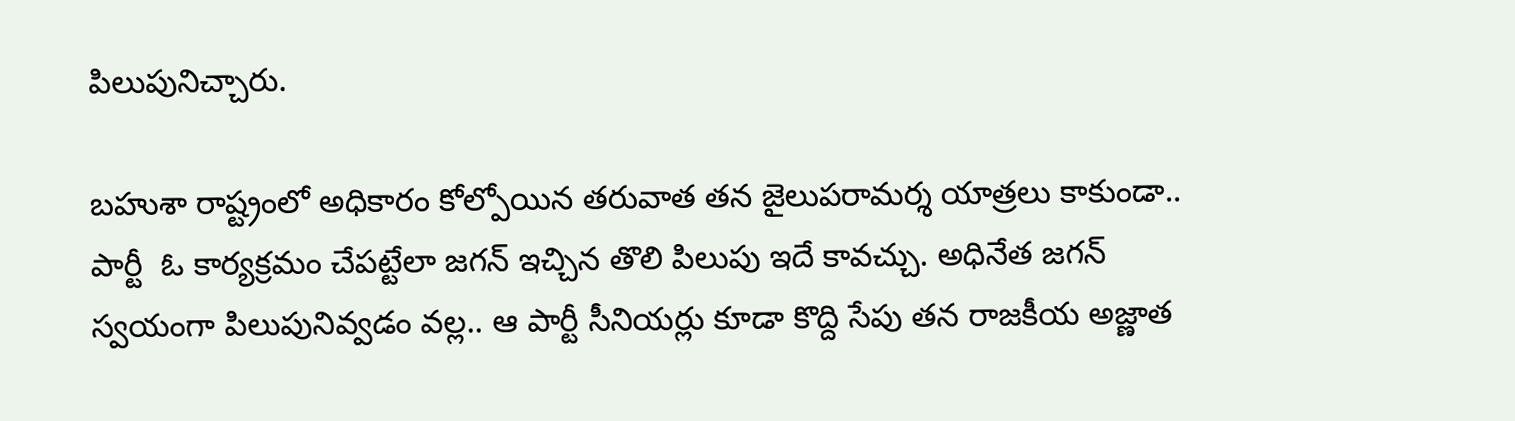పిలుపునిచ్చారు.

బహుశా రాష్ట్రంలో అధికారం కోల్పోయిన తరువాత తన జైలుపరామర్శ యాత్రలు కాకుండా.. పార్టీ  ఓ కార్యక్రమం చేపట్టేలా జగన్ ఇచ్చిన తొలి పిలుపు ఇదే కావచ్చు. అధినేత జగన్ స్వయంగా పిలుపునివ్వడం వల్ల.. ఆ పార్టీ సీనియర్లు కూడా కొద్ది సేపు తన రాజకీయ అజ్ణాత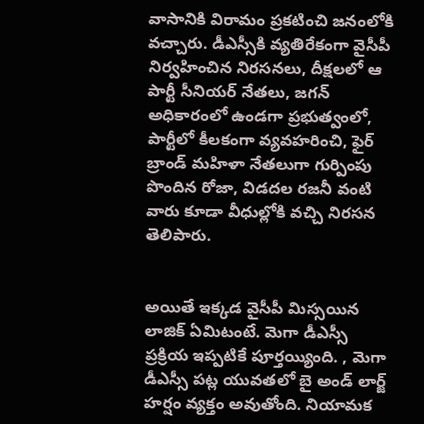వాసానికి విరామం ప్రకటించి జనంలోకి వచ్చారు. డీఎస్సీకి వ్యతిరేకంగా వైసీపీ నిర్వహించిన నిరసనలు, దీక్షలలో ఆ పార్టీ సీనియర్ నేతలు, జగన్ అధికారంలో ఉండగా ప్రభుత్వంలో, పార్టీలో కీలకంగా వ్యవహరించి, ఫైర్ బ్రాండ్ మహిళా నేతలుగా గుర్పింపు పొందిన రోజా, విడదల రజనీ వంటి వారు కూడా వీధుల్లోకి వచ్చి నిరసన తెలిపారు.


అయితే ఇక్కడ వైసీపీ మిస్సయిన లాజిక్ ఏమిటంటే. మెగా డీఎస్సీ   ప్రక్రియ ఇప్పటికే పూర్తయ్యింది. , మెగా డీఎస్సీ పట్ల యువతలో బై అండ్ లార్జ్ హర్షం వ్యక్తం అవుతోంది. నియామక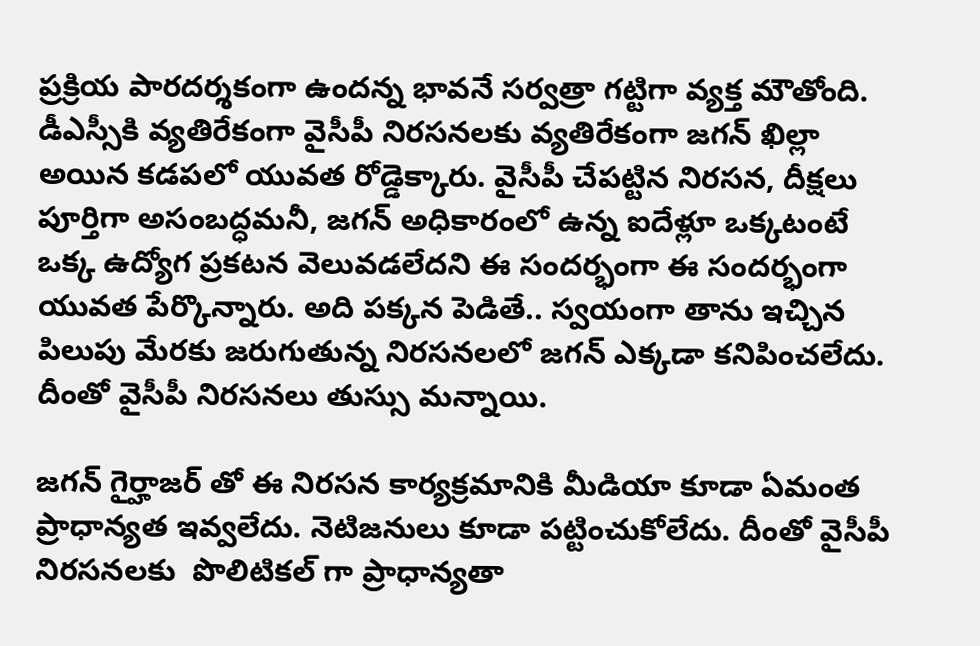ప్రక్రియ పారదర్శకంగా ఉందన్న భావనే సర్వత్రా గట్టిగా వ్యక్త మౌతోంది. డీఎస్సీకి వ్యతిరేకంగా వైసీపీ నిరసనలకు వ్యతిరేకంగా జగన్ ఖిల్లా అయిన కడపలో యువత రోడ్డెక్కారు. వైసీపీ చేపట్టిన నిరసన, దీక్షలు పూర్తిగా అసంబద్ధమనీ, జగన్ అధికారంలో ఉన్న ఐదేళ్లూ ఒక్కటంటే ఒక్క ఉద్యోగ ప్రకటన వెలువడలేదని ఈ సందర్భంగా ఈ సందర్భంగా యువత పేర్కొన్నారు. అది పక్కన పెడితే.. స్వయంగా తాను ఇచ్చిన పిలుపు మేరకు జరుగుతున్న నిరసనలలో జగన్ ఎక్కడా కనిపించలేదు.  దీంతో వైసీపీ నిరసనలు తుస్సు మన్నాయి.

జగన్ గైర్హాజర్ తో ఈ నిరసన కార్యక్రమానికి మీడియా కూడా ఏమంత ప్రాధాన్యత ఇవ్వలేదు. నెటిజనులు కూడా పట్టించుకోలేదు. దీంతో వైసీపీ నిరసనలకు  పొలిటికల్ గా ప్రాధాన్యతా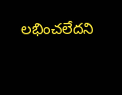లభించలేదని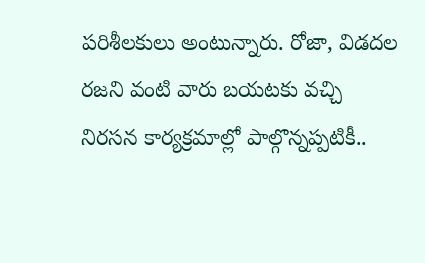పరిశీలకులు అంటున్నారు. రోజా, విడదల రజని వంటి వారు బయటకు వచ్చి నిరసన కార్యక్రమాల్లో పాల్గొన్నప్పటికీ..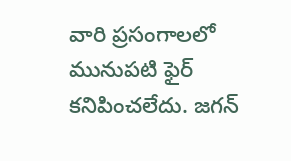వారి ప్రసంగాలలో మునుపటి ఫైర్ కనిపించలేదు. జగన్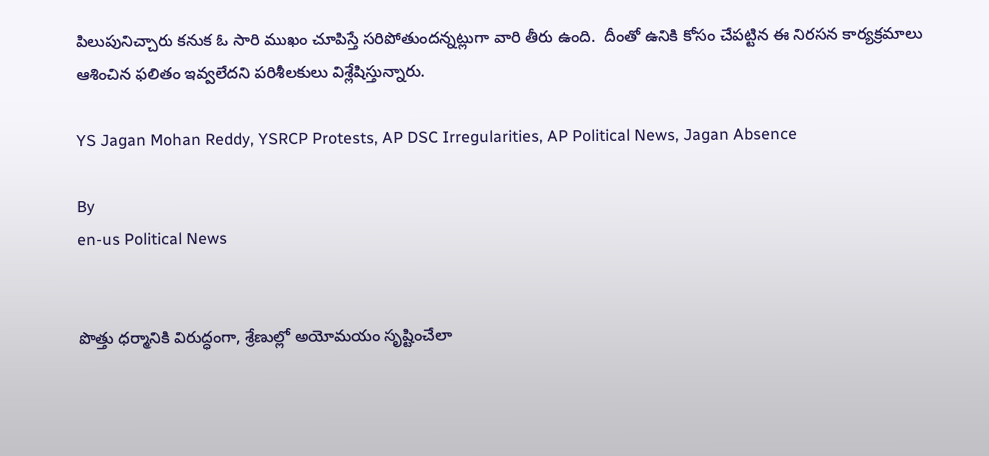పిలుపునిచ్చారు కనుక ఓ సారి ముఖం చూపిస్తే సరిపోతుందన్నట్లుగా వారి తీరు ఉంది.  దీంతో ఉనికి కోసం చేపట్టిన ఈ నిరసన కార్యక్రమాలు ఆశించిన ఫలితం ఇవ్వలేదని పరిశీలకులు విశ్లేషిస్తున్నారు.

YS Jagan Mohan Reddy, YSRCP Protests, AP DSC Irregularities, AP Political News, Jagan Absence

By
en-us Political News


పొత్తు ధర్మానికి విరుద్ధంగా, శ్రేణుల్లో అయోమయం సృష్టించేలా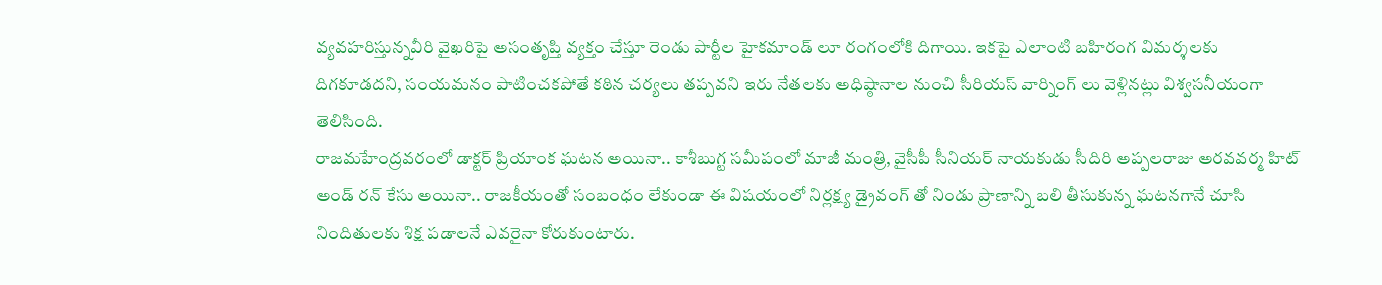వ్యవహరిస్తున్నవీరి వైఖరిపై అసంతృప్తి వ్యక్తం చేస్తూ రెండు పార్టీల హైకమాండ్ లూ రంగంలోకి దిగాయి. ఇకపై ఎలాంటి బహిరంగ విమర్శలకు దిగకూడదని, సంయమనం పాటించకపోతే కఠిన చర్యలు తప్పవని ఇరు నేతలకు అధిష్ఠానాల నుంచి సీరియస్ వార్నింగ్ లు వెళ్లినట్లు విశ్వసనీయంగా తెలిసింది.
రాజమహేంద్రవరంలో డాక్టర్ ప్రియాంక ఘటన అయినా.. కాశీబుగ్ట సమీపంలో మాజీ మంత్రి, వైసీపీ సీనియర్ నాయకుడు సీదిరి అప్పలరాజు అరవవర్మ హిట్ అండ్ రన్ కేసు అయినా.. రాజకీయంతో సంబంధం లేకుండా ఈ విషయంలో నిర్లక్ష్య డ్రైవంగ్ తో నిండు ప్రాణాన్ని బలి తీసుకున్న ఘటనగానే చూసి నిందితులకు శిక్ష పడాలనే ఎవరైనా కోరుకుంటారు.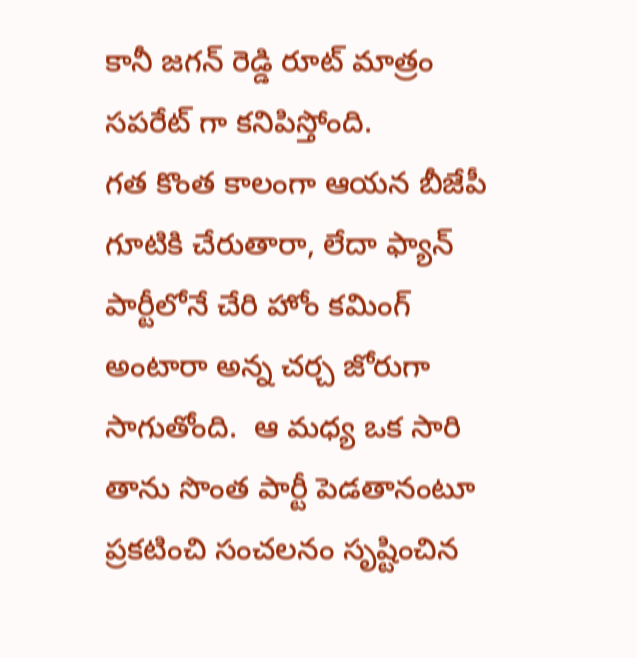కానీ జగన్ రెడ్డి రూట్ మాత్రం సపరేట్ గా కనిపిస్తోంది.
గత కొంత కాలంగా ఆయన బీజేపీ గూటికి చేరుతారా, లేదా ఫ్యాన్ పార్టీలోనే చేరి హోం కమింగ్ అంటారా అన్న చర్చ జోరుగా సాగుతోంది.  ఆ మధ్య ఒక సారి తాను సొంత పార్టీ పెడతానంటూ ప్రకటించి సంచలనం సృష్టించిన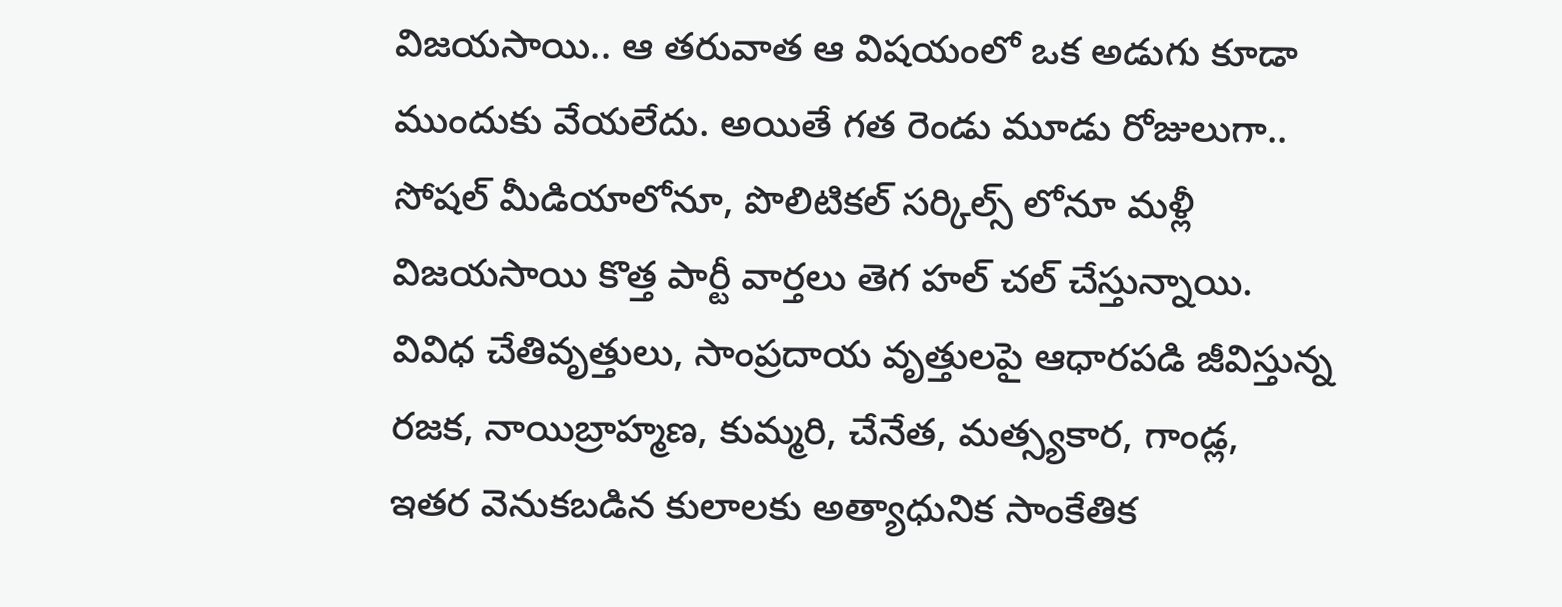విజయసాయి.. ఆ తరువాత ఆ విషయంలో ఒక అడుగు కూడా ముందుకు వేయలేదు. అయితే గత రెండు మూడు రోజులుగా.. సోషల్ మీడియాలోనూ, పొలిటికల్ సర్కిల్స్ లోనూ మళ్లీ విజయసాయి కొత్త పార్టీ వార్తలు తెగ హల్ చల్ చేస్తున్నాయి.
వివిధ చేతివృత్తులు, సాంప్రదాయ వృత్తులపై ఆధారపడి జీవిస్తున్న రజక, నాయిబ్రాహ్మణ, కుమ్మరి, చేనేత, మత్స్యకార, గాండ్ల,  ఇతర వెనుకబడిన కులాలకు అత్యాధునిక సాంకేతిక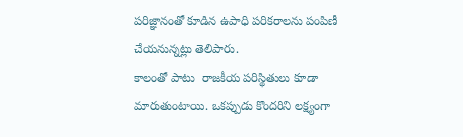పరిజ్ఞానంతో కూడిన ఉపాధి పరికరాలను పంపిణీ చేయనున్నట్లు తెలిపారు.
కాలంతో పాటు  రాజకీయ పరిస్థితులు కూడా మారుతుంటాయి. ఒకప్పుడు కొందరిని లక్ష్యంగా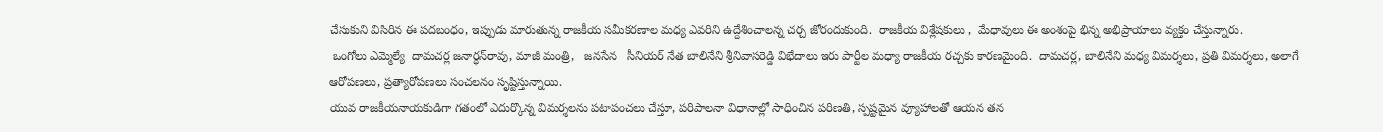చేసుకుని విసిరిన ఈ పదబంధం, ఇప్పుడు మారుతున్న రాజకీయ సమీకరణాల మధ్య ఎవరిని ఉద్దేశించాలన్న చర్చ జోరందుకుంది.  రాజకీయ విశ్లేషకులు ,  మేధావులు ఈ అంశంపై భిన్న అభిప్రాయాలు వ్యక్తం చేస్తున్నారు.
 ఒంగోలు ఎమ్మెల్యే  దామచర్ల జనార్ధన్‌రావు, మాజీ మంత్రి,   జనసేన   సీనియర్ నేత బాలినేని శ్రీనివాసరెడ్డి విభేదాలు ఇరు పార్టీల మధ్యా రాజకీయ రచ్చకు కారణమైంది.  దామచర్ల, బాలినేని మధ్య విమర్శలు, ప్రతి విమర్శలు, అలాగే ఆరోపణలు, ప్రత్యారోపణలు సంచలనం సృష్టిస్తున్నాయి.
యువ రాజకీయనాయకుడిగా గతంలో ఎదుర్కొన్న విమర్శలను పటాపంచలు చేస్తూ, పరిపాలనా విధానాల్లో సాధించిన పరిణతి, స్పష్టమైన వ్యూహాలతో ఆయన తన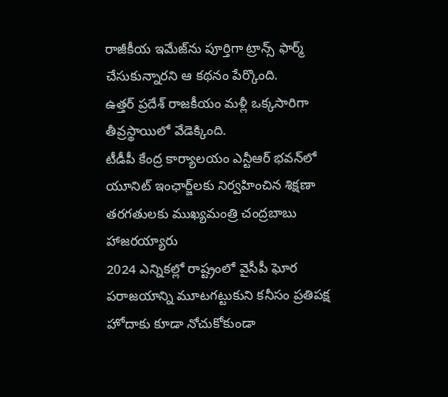రాజీకీయ ఇమేజ్‌ను పూర్తిగా ట్రాన్స్ ఫార్మ్ చేసుకున్నారని ఆ కథనం పేర్కొంది.
ఉత్తర్ ప్రదేశ్ రాజకీయం మళ్లీ ఒక్కసారిగా తీవ్రస్థాయిలో వేడెక్కింది.
టీడీపీ కేంద్ర కార్యాలయం ఎన్టీఆర్ భవన్‌లో యూనిట్ ఇంఛార్జ్‌లకు నిర్వహించిన శిక్షణా తరగతులకు ముఖ్యమంత్రి చంద్రబాబు హాజరయ్యారు
2024 ఎన్నికల్లో రాష్ట్రంలో వైసీపీ ఘోర పరాజయాన్ని మూటగట్టుకుని కనీసం ప్రతిపక్ష హోదాకు కూడా నోచుకోకుండా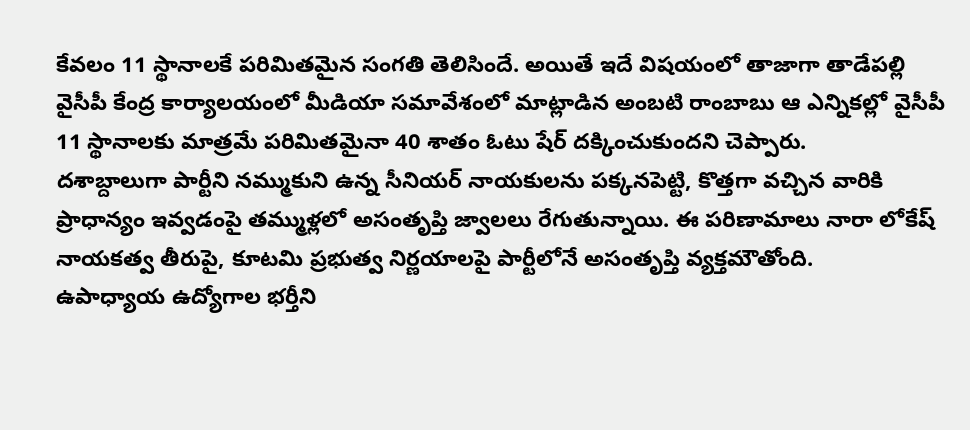కేవలం 11 స్థానాలకే పరిమితమైన సంగతి తెలిసిందే. అయితే ఇదే విషయంలో తాజాగా తాడేపల్లి వైసీపీ కేంద్ర కార్యాలయంలో మీడియా సమావేశంలో మాట్లాడిన అంబటి రాంబాబు ఆ ఎన్నికల్లో వైసీపీ 11 స్థానాలకు మాత్రమే పరిమితమైనా 40 శాతం ఓటు షేర్ దక్కించుకుందని చెప్పారు.
దశాబ్దాలుగా పార్టీని నమ్ముకుని ఉన్న సీనియర్ నాయకులను పక్కనపెట్టి, కొత్తగా వచ్చిన వారికి ప్రాధాన్యం ఇవ్వడంపై తమ్ముళ్లలో అసంతృప్తి జ్వాలలు రేగుతున్నాయి. ఈ పరిణామాలు నారా లోకేష్ నాయకత్వ తీరుపై, కూటమి ప్రభుత్వ నిర్ణయాలపై పార్టీలోనే అసంతృప్తి వ్యక్తమౌతోంది.
ఉపాధ్యాయ ఉద్యోగాల భర్తీని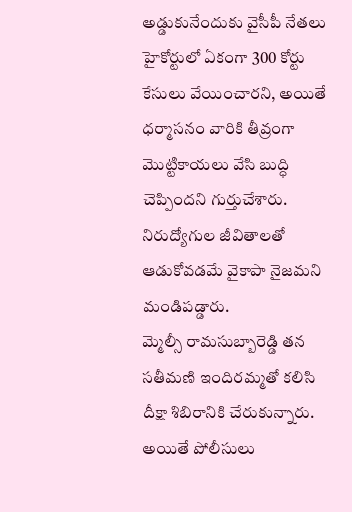అడ్డుకునేందుకు వైసీపీ నేతలు హైకోర్టులో ఏకంగా 300 కోర్టు కేసులు వేయించారని, అయితే ధర్మాసనం వారికి తీవ్రంగా మొట్టికాయలు వేసి బుద్ధి చెప్పిందని గుర్తుచేశారు. నిరుద్యోగుల జీవితాలతో ఆడుకోవడమే వైకాపా నైజమని మండిపడ్డారు.
మ్మెల్సీ రామసుబ్బారెడ్డి తన సతీమణి ఇందిరమ్మతో కలిసి దీక్షా శిబిరానికి చేరుకున్నారు. అయితే పోలీసులు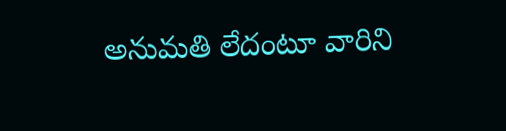అనుమతి లేదంటూ వారిని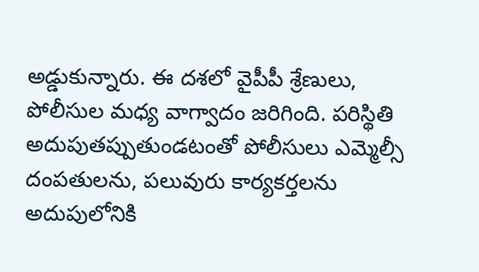అడ్డుకున్నారు. ఈ దశలో వైపీపీ శ్రేణులు, పోలీసుల మధ్య వాగ్వాదం జరిగింది. పరిస్థితి అదుపుతప్పుతుండటంతో పోలీసులు ఎమ్మెల్సీ దంపతులను, పలువురు కార్యకర్తలను అదుపులోనికి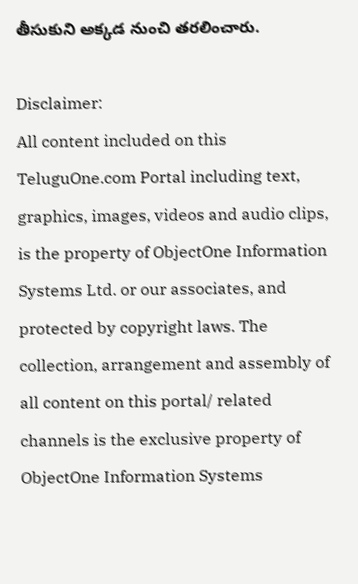తీసుకుని అక్కడ నుంచి తరలించారు.

Disclaimer:
All content included on this TeluguOne.com Portal including text, graphics, images, videos and audio clips, is the property of ObjectOne Information Systems Ltd. or our associates, and protected by copyright laws. The collection, arrangement and assembly of all content on this portal/ related channels is the exclusive property of ObjectOne Information Systems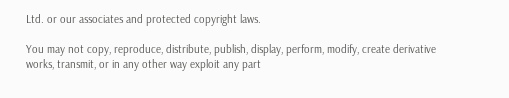Ltd. or our associates and protected copyright laws.

You may not copy, reproduce, distribute, publish, display, perform, modify, create derivative works, transmit, or in any other way exploit any part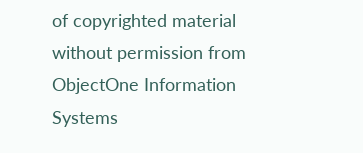of copyrighted material without permission from ObjectOne Information Systems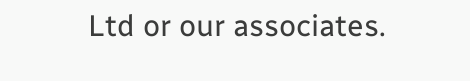Ltd or our associates.